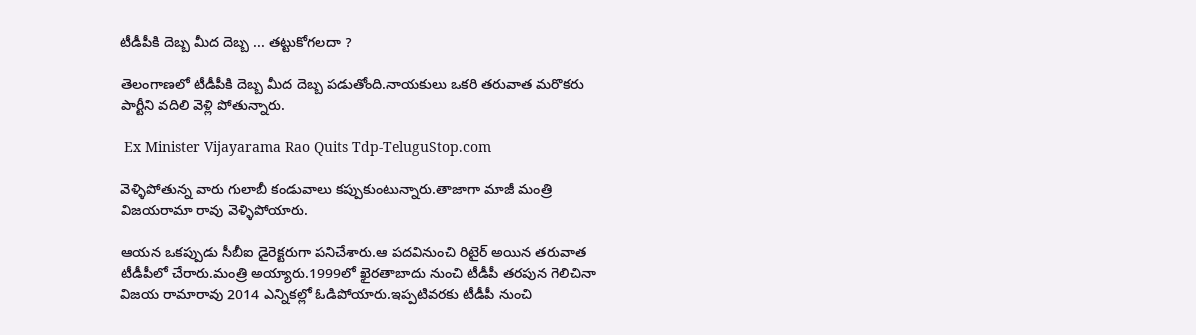టీడీపీకి దెబ్బ మీద దెబ్బ ... తట్టుకోగలదా ?

తెలంగాణలో టీడీపీకి దెబ్బ మీద దెబ్బ పడుతోంది.నాయకులు ఒకరి తరువాత మరొకరు పార్టీని వదిలి వెళ్లి పోతున్నారు.

 Ex Minister Vijayarama Rao Quits Tdp-TeluguStop.com

వెళ్ళిపోతున్న వారు గులాబీ కండువాలు కప్పుకుంటున్నారు.తాజాగా మాజీ మంత్రి విజయరామా రావు వెళ్ళిపోయారు.

ఆయన ఒకప్పుడు సీబీఐ డైరెక్టరుగా పనిచేశారు.ఆ పదవినుంచి రిటైర్ అయిన తరువాత టీడీపీలో చేరారు.మంత్రి అయ్యారు.1999లో ఖైరతాబాదు నుంచి టీడీపీ తరపున గెలిచినా విజయ రామారావు 2014 ఎన్నికల్లో ఓడిపోయారు.ఇప్పటివరకు టీడీపీ నుంచి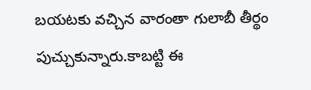బయటకు వచ్చిన వారంతా గులాబీ తీర్థం పుచ్చుకున్నారు.కాబట్టి ఈ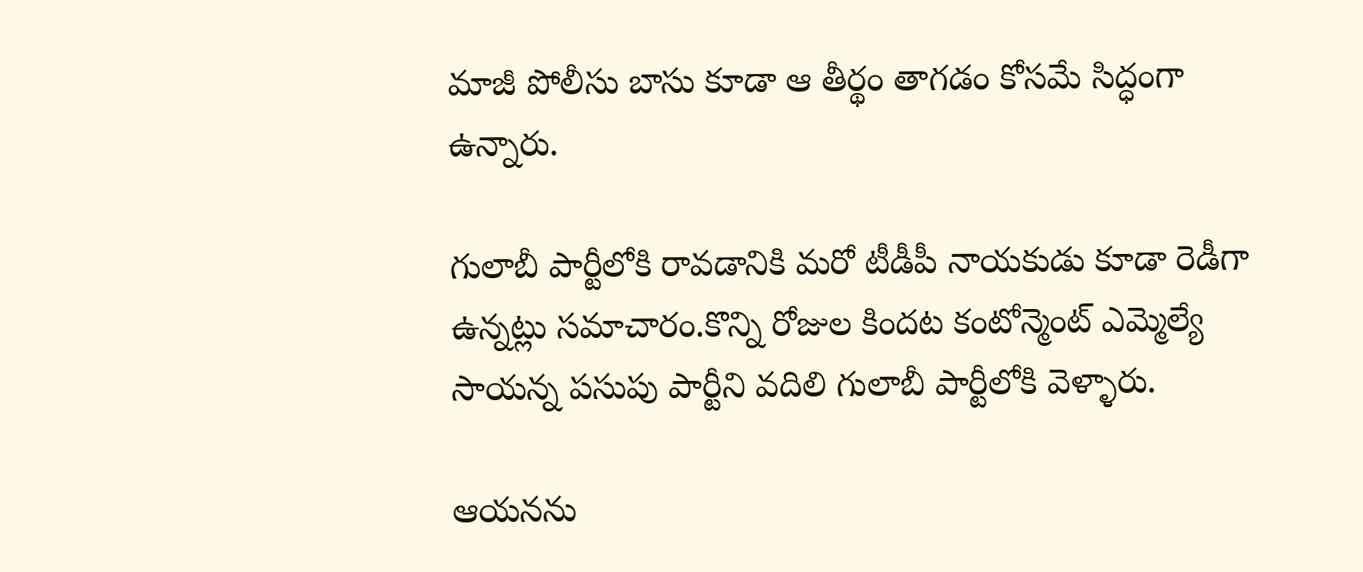మాజీ పోలీసు బాసు కూడా ఆ తీర్థం తాగడం కోసమే సిద్ధంగా ఉన్నారు.

గులాబీ పార్టీలోకి రావడానికి మరో టీడీపీ నాయకుడు కూడా రెడీగా ఉన్నట్లు సమాచారం.కొన్ని రోజుల కిందట కంటోన్మెంట్ ఎమ్మెల్యే సాయన్న పసుపు పార్టీని వదిలి గులాబీ పార్టీలోకి వెళ్ళారు.

ఆయనను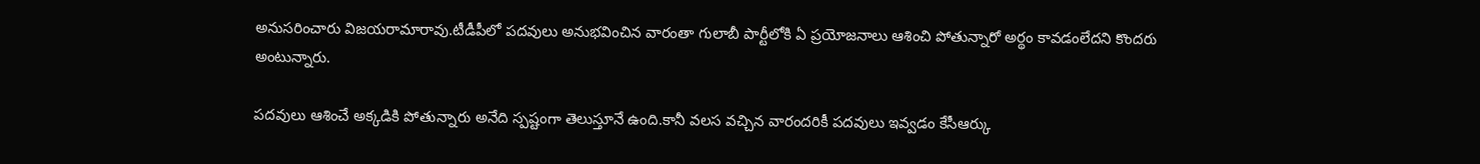అనుసరించారు విజయరామారావు.టీడీపీలో పదవులు అనుభవించిన వారంతా గులాబీ పార్టీలోకి ఏ ప్రయోజనాలు ఆశించి పోతున్నారో అర్థం కావడంలేదని కొందరు అంటున్నారు.

పదవులు ఆశించే అక్కడికి పోతున్నారు అనేది స్పష్టంగా తెలుస్తూనే ఉంది.కానీ వలస వచ్చిన వారందరికీ పదవులు ఇవ్వడం కేసీఆర్కు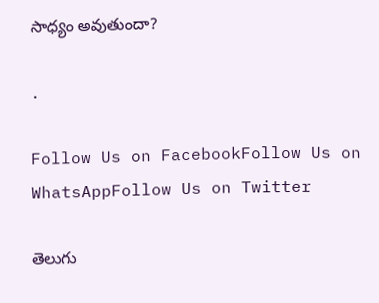సాధ్యం అవుతుందా?

.

Follow Us on FacebookFollow Us on WhatsAppFollow Us on Twitter

తెలుగు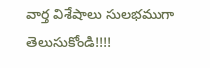వార్త విశేషాలు సులభముగా తెలుసుకోండి!!!!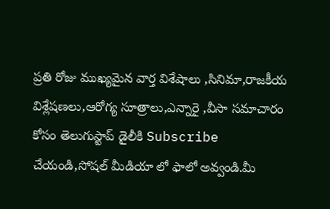ప్రతి రోజు ముఖ్యమైన వార్త విశేషాలు ,సినిమా,రాజకీయ విశ్లేషణలు,ఆరోగ్య సూత్రాలు,ఎన్నారై ,వీసా సమాచారం కోసం తెలుగుస్టాప్ డైలీకి Subscribe చేయండి,సోషల్ మీడియా లో ఫాలో అవ్వండి.మీ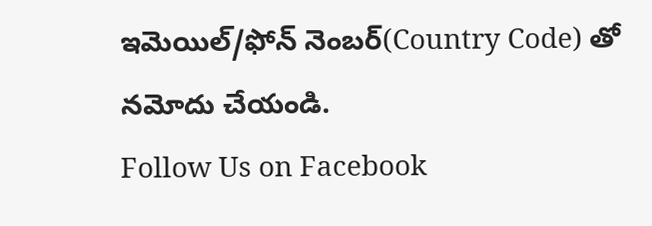ఇమెయిల్/ఫోన్ నెంబర్(Country Code) తో నమోదు చేయండి.
Follow Us on Facebook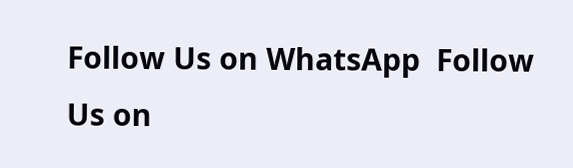Follow Us on WhatsApp  Follow Us on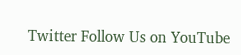Twitter Follow Us on YouTube